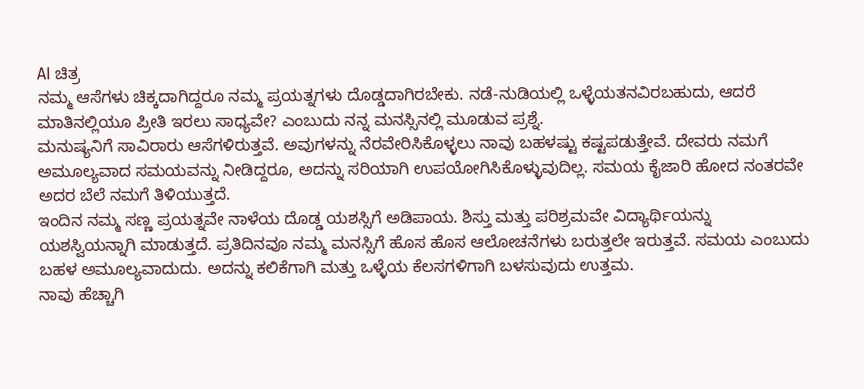AI ಚಿತ್ರ
ನಮ್ಮ ಆಸೆಗಳು ಚಿಕ್ಕದಾಗಿದ್ದರೂ ನಮ್ಮ ಪ್ರಯತ್ನಗಳು ದೊಡ್ಡದಾಗಿರಬೇಕು. ನಡೆ-ನುಡಿಯಲ್ಲಿ ಒಳ್ಳೆಯತನವಿರಬಹುದು, ಆದರೆ ಮಾತಿನಲ್ಲಿಯೂ ಪ್ರೀತಿ ಇರಲು ಸಾಧ್ಯವೇ? ಎಂಬುದು ನನ್ನ ಮನಸ್ಸಿನಲ್ಲಿ ಮೂಡುವ ಪ್ರಶ್ನೆ.
ಮನುಷ್ಯನಿಗೆ ಸಾವಿರಾರು ಆಸೆಗಳಿರುತ್ತವೆ. ಅವುಗಳನ್ನು ನೆರವೇರಿಸಿಕೊಳ್ಳಲು ನಾವು ಬಹಳಷ್ಟು ಕಷ್ಟಪಡುತ್ತೇವೆ. ದೇವರು ನಮಗೆ ಅಮೂಲ್ಯವಾದ ಸಮಯವನ್ನು ನೀಡಿದ್ದರೂ, ಅದನ್ನು ಸರಿಯಾಗಿ ಉಪಯೋಗಿಸಿಕೊಳ್ಳುವುದಿಲ್ಲ. ಸಮಯ ಕೈಜಾರಿ ಹೋದ ನಂತರವೇ ಅದರ ಬೆಲೆ ನಮಗೆ ತಿಳಿಯುತ್ತದೆ.
ಇಂದಿನ ನಮ್ಮ ಸಣ್ಣ ಪ್ರಯತ್ನವೇ ನಾಳೆಯ ದೊಡ್ಡ ಯಶಸ್ಸಿಗೆ ಅಡಿಪಾಯ. ಶಿಸ್ತು ಮತ್ತು ಪರಿಶ್ರಮವೇ ವಿದ್ಯಾರ್ಥಿಯನ್ನು ಯಶಸ್ವಿಯನ್ನಾಗಿ ಮಾಡುತ್ತದೆ. ಪ್ರತಿದಿನವೂ ನಮ್ಮ ಮನಸ್ಸಿಗೆ ಹೊಸ ಹೊಸ ಆಲೋಚನೆಗಳು ಬರುತ್ತಲೇ ಇರುತ್ತವೆ. ಸಮಯ ಎಂಬುದು ಬಹಳ ಅಮೂಲ್ಯವಾದುದು. ಅದನ್ನು ಕಲಿಕೆಗಾಗಿ ಮತ್ತು ಒಳ್ಳೆಯ ಕೆಲಸಗಳಿಗಾಗಿ ಬಳಸುವುದು ಉತ್ತಮ.
ನಾವು ಹೆಚ್ಚಾಗಿ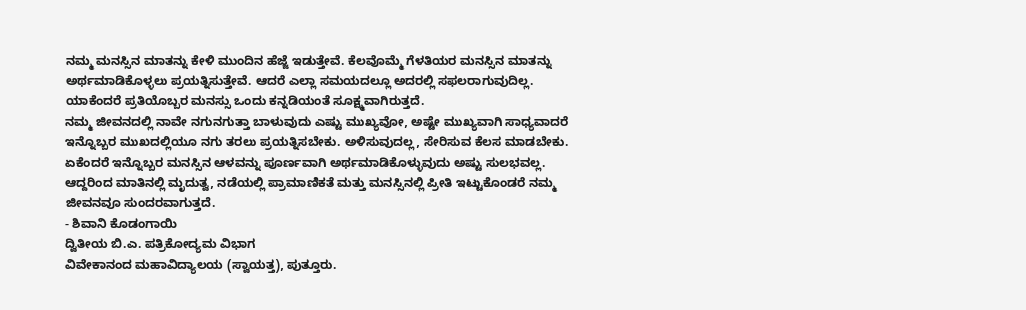ನಮ್ಮ ಮನಸ್ಸಿನ ಮಾತನ್ನು ಕೇಳಿ ಮುಂದಿನ ಹೆಜ್ಜೆ ಇಡುತ್ತೇವೆ. ಕೆಲವೊಮ್ಮೆ ಗೆಳತಿಯರ ಮನಸ್ಸಿನ ಮಾತನ್ನು ಅರ್ಥಮಾಡಿಕೊಳ್ಳಲು ಪ್ರಯತ್ನಿಸುತ್ತೇವೆ. ಆದರೆ ಎಲ್ಲಾ ಸಮಯದಲ್ಲೂ ಅದರಲ್ಲಿ ಸಫಲರಾಗುವುದಿಲ್ಲ. ಯಾಕೆಂದರೆ ಪ್ರತಿಯೊಬ್ಬರ ಮನಸ್ಸು ಒಂದು ಕನ್ನಡಿಯಂತೆ ಸೂಕ್ಷ್ಮವಾಗಿರುತ್ತದೆ.
ನಮ್ಮ ಜೀವನದಲ್ಲಿ ನಾವೇ ನಗುನಗುತ್ತಾ ಬಾಳುವುದು ಎಷ್ಟು ಮುಖ್ಯವೋ, ಅಷ್ಟೇ ಮುಖ್ಯವಾಗಿ ಸಾಧ್ಯವಾದರೆ ಇನ್ನೊಬ್ಬರ ಮುಖದಲ್ಲಿಯೂ ನಗು ತರಲು ಪ್ರಯತ್ನಿಸಬೇಕು. ಅಳಿಸುವುದಲ್ಲ, ಸೇರಿಸುವ ಕೆಲಸ ಮಾಡಬೇಕು. ಏಕೆಂದರೆ ಇನ್ನೊಬ್ಬರ ಮನಸ್ಸಿನ ಆಳವನ್ನು ಪೂರ್ಣವಾಗಿ ಅರ್ಥಮಾಡಿಕೊಳ್ಳುವುದು ಅಷ್ಟು ಸುಲಭವಲ್ಲ.
ಆದ್ದರಿಂದ ಮಾತಿನಲ್ಲಿ ಮೃದುತ್ವ, ನಡೆಯಲ್ಲಿ ಪ್ರಾಮಾಣಿಕತೆ ಮತ್ತು ಮನಸ್ಸಿನಲ್ಲಿ ಪ್ರೀತಿ ಇಟ್ಟುಕೊಂಡರೆ ನಮ್ಮ ಜೀವನವೂ ಸುಂದರವಾಗುತ್ತದೆ.
- ಶಿವಾನಿ ಕೊಡಂಗಾಯಿ
ದ್ವಿತೀಯ ಬಿ.ಎ. ಪತ್ರಿಕೋದ್ಯಮ ವಿಭಾಗ
ವಿವೇಕಾನಂದ ಮಹಾವಿದ್ಯಾಲಯ (ಸ್ವಾಯತ್ತ), ಪುತ್ತೂರು.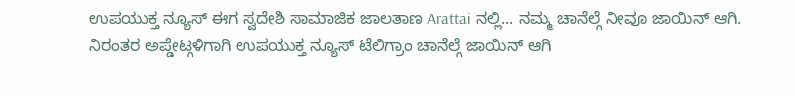ಉಪಯುಕ್ತ ನ್ಯೂಸ್ ಈಗ ಸ್ವದೇಶಿ ಸಾಮಾಜಿಕ ಜಾಲತಾಣ Arattai ನಲ್ಲಿ... ನಮ್ಮ ಚಾನೆಲ್ಗೆ ನೀವೂ ಜಾಯಿನ್ ಆಗಿ.
ನಿರಂತರ ಅಪ್ಡೇಟ್ಗಳಿಗಾಗಿ ಉಪಯುಕ್ತ ನ್ಯೂಸ್ ಟೆಲಿಗ್ರಾಂ ಚಾನೆಲ್ಗೆ ಜಾಯಿನ್ ಆಗಿ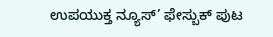ಉಪಯುಕ್ತ ನ್ಯೂಸ್’ ಫೇಸ್ಬುಕ್ ಪುಟ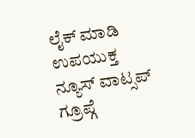ಲೈಕ್ ಮಾಡಿ
ಉಪಯುಕ್ತ ನ್ಯೂಸ್ ವಾಟ್ಸಪ್ ಗ್ರೂಪ್ಗೆ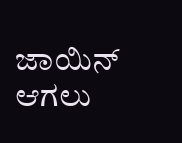ಜಾಯಿನ್ ಆಗಲು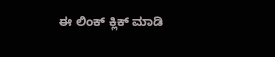ಈ ಲಿಂಕ್ ಕ್ಲಿಕ್ ಮಾಡಿ